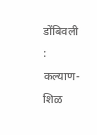डोंबिवली : कल्याण-शिळ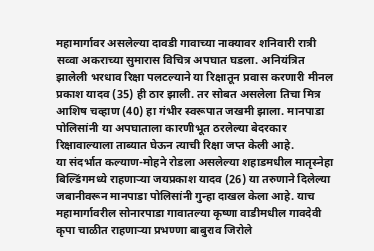महामार्गावर असलेल्या दावडी गावाच्या नाक्यावर शनिवारी रात्री सव्वा अकराच्या सुमारास विचित्र अपघात घडला. अनियंत्रित झालेली भरधाव रिक्षा पलटल्याने या रिक्षातून प्रवास करणारी मीनल प्रकाश यादव (35) ही ठार झाली. तर सोबत असलेला तिचा मित्र आशिष चव्हाण (40) हा गंभीर स्वरूपात जखमी झाला. मानपाडा पोलिसांनी या अपघाताला कारणीभूत ठरलेल्या बेदरकार रिक्षावाल्याला ताब्यात घेऊन त्याची रिक्षा जप्त केली आहे.
या संदर्भात कल्याण-मोहने रोडला असलेल्या शहाडमधील मातृस्नेहा बिल्डिंगमध्ये राहणाऱ्या जयप्रकाश यादव (26) या तरुणाने दिलेल्या जबानीवरून मानपाडा पोलिसांनी गुन्हा दाखल केला आहे. याच महामार्गावरील सोनारपाडा गावातल्या कृष्णा वाडीमधील गावदेवी कृपा चाळीत राहणाऱ्या प्रभण्णा बाबुराव जिरोले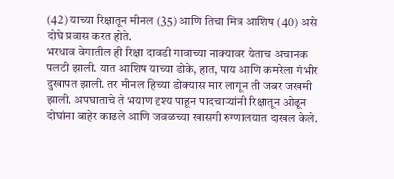(42) याच्या रिक्षातून मीनल (35) आणि तिचा मित्र आशिष (40) असे दोघे प्रवास करत होते.
भरधाव वेगातील ही रिक्षा दावडी गावाच्या नाक्यावर येताच अचानक पलटी झाली. यात आशिष याच्या डोके, हात, पाय आणि कमरेला गंभीर दुखापत झाली. तर मीनल हिच्या डोक्यास मार लागून ती जबर जखमी झाली. अपघाताचे ते भयाण दृश्य पाहून पादचाऱ्यांनी रिक्षातून ओढून दोघांना बाहेर काढले आणि जवळच्या खासगी रुग्णालयात दाखल केले.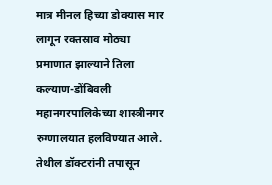मात्र मीनल हिच्या डोक्यास मार लागून रक्तस्राव मोठ्या प्रमाणात झाल्याने तिला कल्याण-डोंबिवली महानगरपालिकेच्या शास्त्रीनगर रुग्णालयात हलविण्यात आले. तेथील डॉक्टरांनी तपासून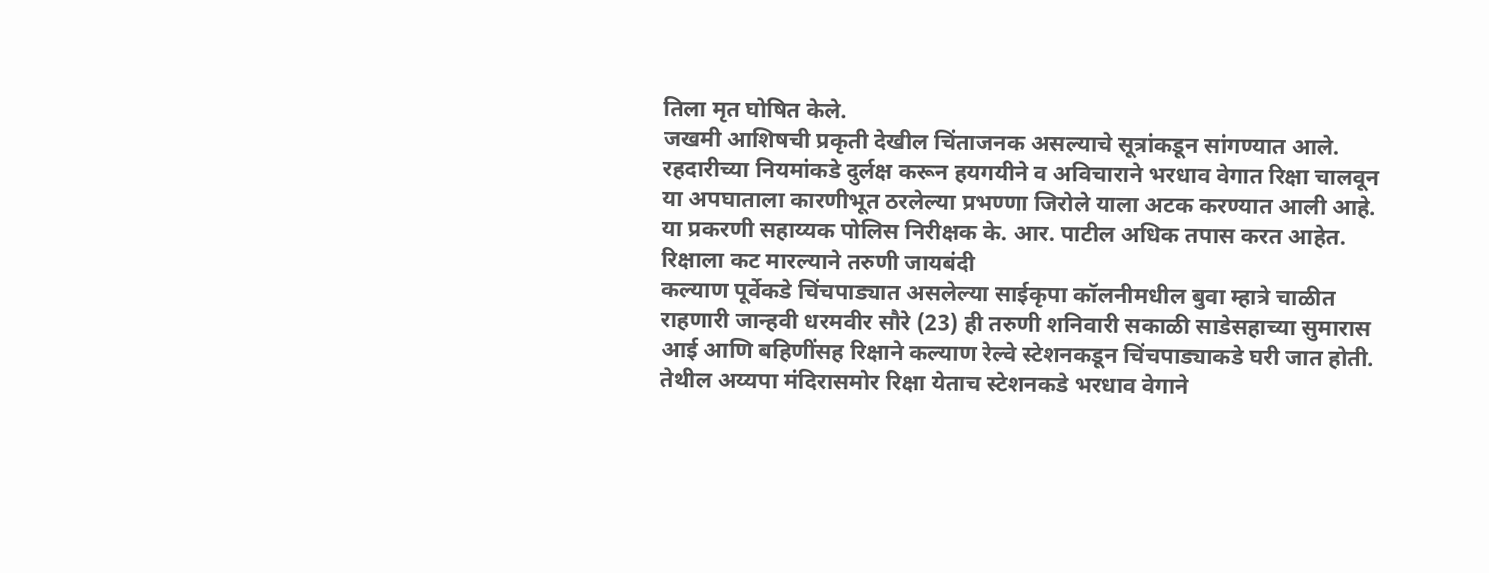तिला मृत घोषित केले.
जखमी आशिषची प्रकृती देखील चिंताजनक असल्याचे सूत्रांकडून सांगण्यात आले. रहदारीच्या नियमांकडे दुर्लक्ष करून हयगयीने व अविचाराने भरधाव वेगात रिक्षा चालवून या अपघाताला कारणीभूत ठरलेल्या प्रभण्णा जिरोले याला अटक करण्यात आली आहे. या प्रकरणी सहाय्यक पोलिस निरीक्षक के. आर. पाटील अधिक तपास करत आहेत.
रिक्षाला कट मारल्याने तरुणी जायबंदी
कल्याण पूर्वेकडे चिंचपाड्यात असलेल्या साईकृपा कॉलनीमधील बुवा म्हात्रे चाळीत राहणारी जान्हवी धरमवीर सौरे (23) ही तरुणी शनिवारी सकाळी साडेसहाच्या सुमारास आई आणि बहिणींसह रिक्षाने कल्याण रेल्वे स्टेशनकडून चिंचपाड्याकडे घरी जात होती. तेथील अय्यपा मंदिरासमोर रिक्षा येताच स्टेशनकडे भरधाव वेगाने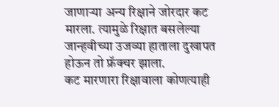जाणाऱ्या अन्य रिक्षाने जोरदार कट मारला. त्यामुळे रिक्षात बसलेल्या जान्हवीच्या उजव्या हाताला दुखापत होऊन तो फ्रॅक्चर झाला.
कट मारणारा रिक्षावाला कोणत्याही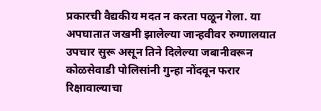प्रकारची वैद्यकीय मदत न करता पळून गेला. या अपघातात जखमी झालेल्या जान्हवीवर रुग्णालयात उपचार सुरू असून तिने दिलेल्या जबानीवरून कोळसेवाडी पोलिसांनी गुन्हा नोंदवून फरार रिक्षावाल्याचा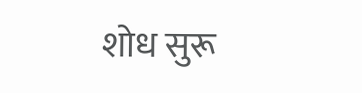शोध सुरू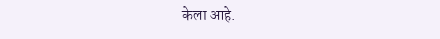केला आहे.